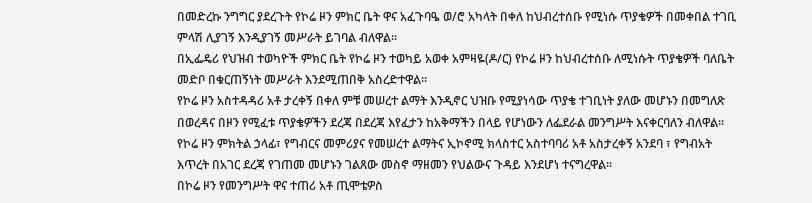በመድረኩ ንግግር ያደረጉት የኮሬ ዞን ምክር ቤት ዋና አፈጉባዔ ወ/ሮ አካላት በቀለ ከህብረተሰቡ የሚነሱ ጥያቄዎች በመቀበል ተገቢ ምላሽ ሊያገኝ እንዲያገኝ መሥራት ይገባል ብለዋል፡፡
በኢፌዴሪ የህዝብ ተወካዮች ምክር ቤት የኮሬ ዞን ተወካይ አወቀ አምዛዬ(ዶ/ር) የኮሬ ዞን ከህብረተሰቡ ለሚነሱት ጥያቄዎች ባለቤት መድቦ በቁርጠኝነት መሥራት እንደሚጠበቅ አስረድተዋል።
የኮሬ ዞን አስተዳዳሪ አቶ ታረቀኝ በቀለ ምቹ መሠረተ ልማት እንዲኖር ህዝቡ የሚያነሳው ጥያቄ ተገቢነት ያለው መሆኑን በመግለጽ በወረዳና በዞን የሚፈቱ ጥያቄዎችን ደረጃ በደረጃ እየፈታን ከአቅማችን በላይ የሆነውን ለፌደራል መንግሥት እናቀርባለን ብለዋል።
የኮሬ ዞን ምክትል ኃላፊ፣ የግብርና መምሪያና የመሠረተ ልማትና ኢኮኖሚ ክላስተር አስተባባሪ አቶ አስታረቀኝ አንደባ ፣ የግብአት እጥረት በአገር ደረጃ የገጠመ መሆኑን ገልጸው መስኖ ማዘመን የህልውና ጉዳይ እንደሆነ ተናግረዋል።
በኮሬ ዞን የመንግሥት ዋና ተጠሪ አቶ ጢሞቴዎስ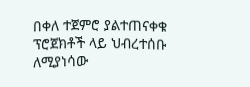በቀለ ተጀምሮ ያልተጠናቀቁ ፕሮጀክቶች ላይ ህብረተሰቡ ለሚያነሳው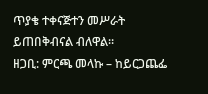ጥያቄ ተቀናጅተን መሥራት ይጠበቅብናል ብለዋል።
ዘጋቢ: ምርጫ መላኩ – ከይርጋጨፌ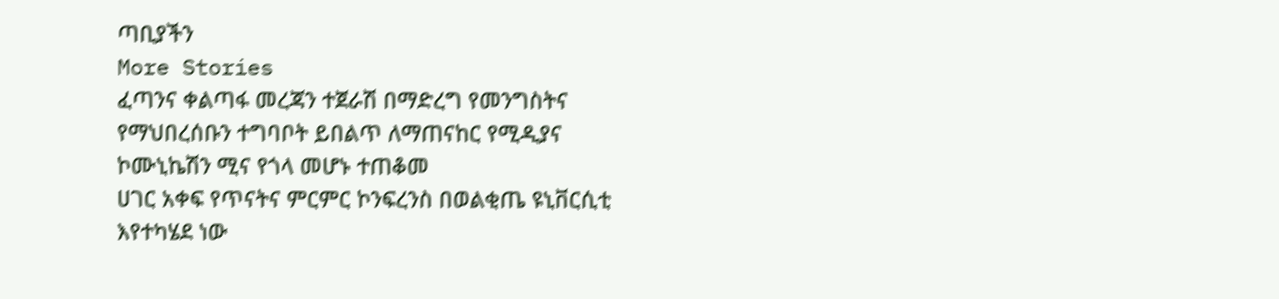ጣቢያችን
More Stories
ፈጣንና ቀልጣፋ መረጃን ተጀራሽ በማድረግ የመንግስትና የማህበረሰቡን ተግባቦት ይበልጥ ለማጠናከር የሚዲያና ኮሙኒኬሽን ሚና የጎላ መሆኑ ተጠቆመ
ሀገር አቀፍ የጥናትና ምርምር ኮንፍረንስ በወልቂጤ ዩኒቨርሲቲ እየተካሄደ ነው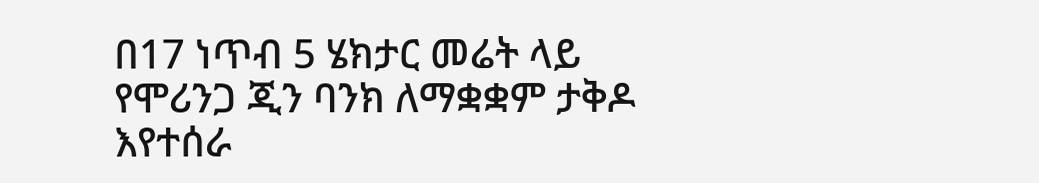በ17 ነጥብ 5 ሄክታር መሬት ላይ የሞሪንጋ ጂን ባንክ ለማቋቋም ታቅዶ እየተሰራ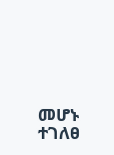መሆኑ ተገለፀ